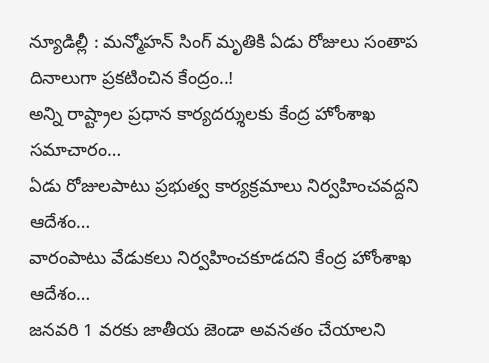న్యూడిల్లీ : మన్మోహన్ సింగ్ మృతికి ఏడు రోజులు సంతాప దినాలుగా ప్రకటించిన కేంద్రం..!
అన్ని రాష్ట్రాల ప్రధాన కార్యదర్శులకు కేంద్ర హోంశాఖ సమాచారం…
ఏడు రోజులపాటు ప్రభుత్వ కార్యక్రమాలు నిర్వహించవద్దని ఆదేశం…
వారంపాటు వేడుకలు నిర్వహించకూడదని కేంద్ర హోంశాఖ ఆదేశం…
జనవరి 1 వరకు జాతీయ జెండా అవనతం చేయాలని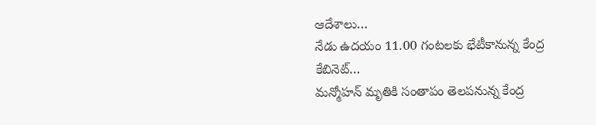ఆదేశాలు…
నేడు ఉదయం 11.00 గంటలకు భేటీకానున్న కేంద్ర కేబినెట్…
మన్మోహన్ మృతికి సంతాపం తెలపనున్న కేంద్ర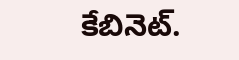కేబినెట్.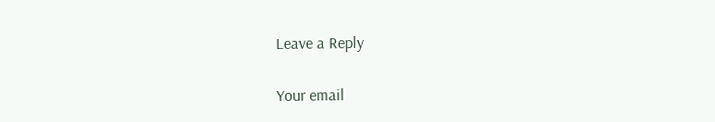Leave a Reply

Your email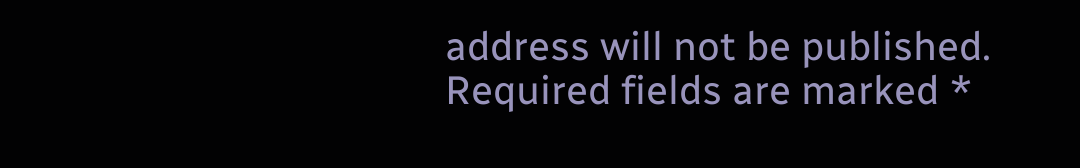address will not be published. Required fields are marked *